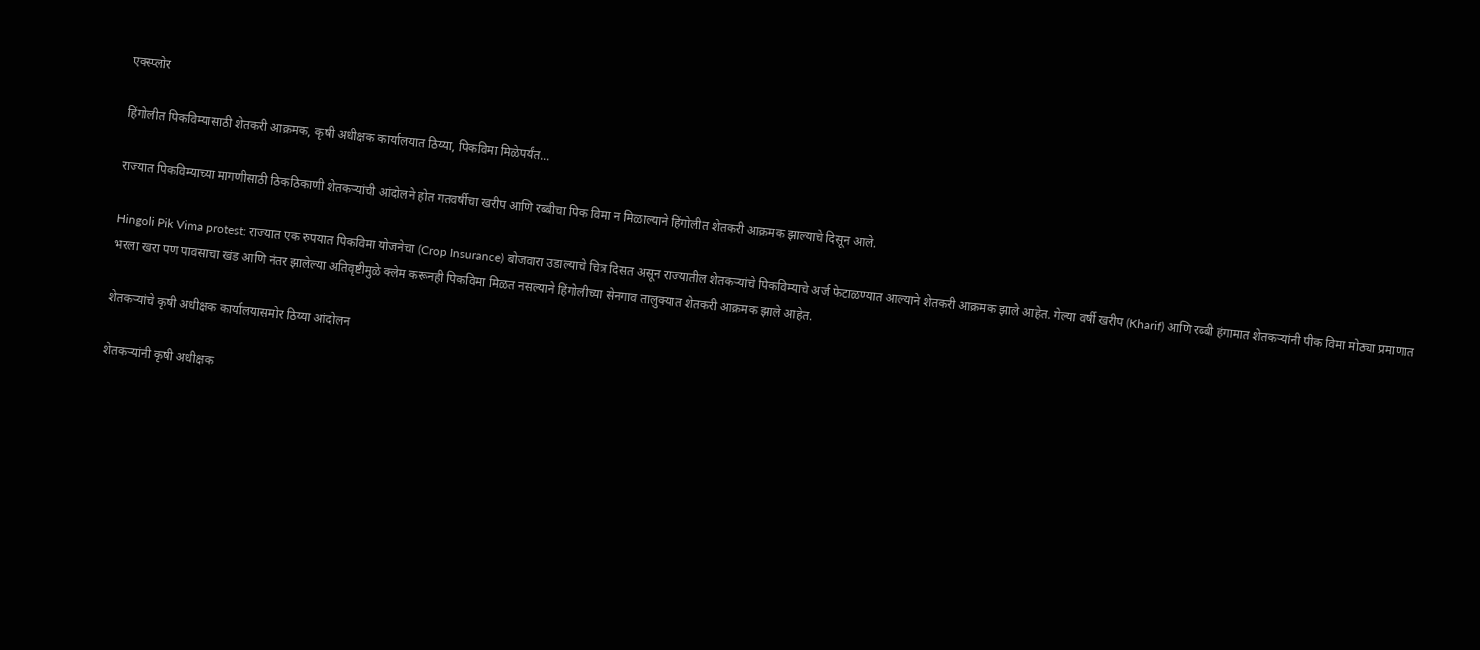एक्स्प्लोर

हिंगोलीत पिकविम्यासाठी शेतकरी आक्रमक, कृषी अधीक्षक कार्यालयात ठिय्या, पिकविमा मिळेपर्यंत...

राज्यात पिकविम्याच्या मागणीसाठी ठिकठिकाणी शेतकऱ्यांची आंदोलने होत गतवर्षीचा खरीप आणि रब्बीचा पिक विमा न मिळाल्याने हिंगोलीत शेतकरी आक्रमक झाल्याचे दिसून आले.

Hingoli Pik Vima protest: राज्यात एक रुपयात पिकविमा योजनेचा (Crop Insurance) बोजवारा उडाल्याचे चित्र दिसत असून राज्यातील शेतकऱ्यांचे पिकविम्याचे अर्ज फेटाळण्यात आल्याने शेतकरी आक्रमक झाले आहेत. गेल्या वर्षी खरीप (Kharif) आणि रब्बी हंगामात शेतकऱ्यांनी पीक विमा मोठ्या प्रमाणात भरला खरा पण पावसाचा खंड आणि नंतर झालेल्या अतिवृष्टीमुळे क्लेम करूनही पिकविमा मिळत नसल्याने हिंगोलीच्या सेनगाव तालुक्यात शेतकरी आक्रमक झाले आहेत.

शेतकऱ्यांचे कृषी अधीक्षक कार्यालयासमोर ठिय्या आंदोलन

शेतकऱ्यांनी कृषी अधीक्षक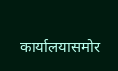कार्यालयासमोर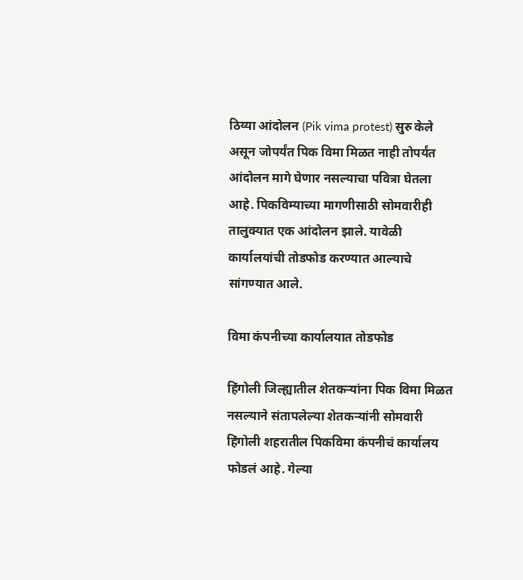ठिय्या आंदोलन (Pik vima protest) सुरु केले असून जोपर्यंत पिक विमा मिळत नाही तोपर्यंत आंदोलन मागे घेणार नसल्याचा पवित्रा घेतला आहे. पिकविम्याच्या मागणीसाठी सोमवारीही तालुक्यात एक आंदोलन झाले. यावेळी कार्यालयांची तोडफोड करण्यात आल्याचे सांगण्यात आले.

विमा कंपनीच्या कार्यालयात तोडफोड

हिंगोली जिल्ह्यातील शेतकऱ्यांना पिक विमा मिळत नसल्याने संतापलेल्या शेतकऱ्यांनी सोमवारी हिंगोली शहरातील पिकविमा कंपनीचं कार्यालय फोडलं आहे. गेल्या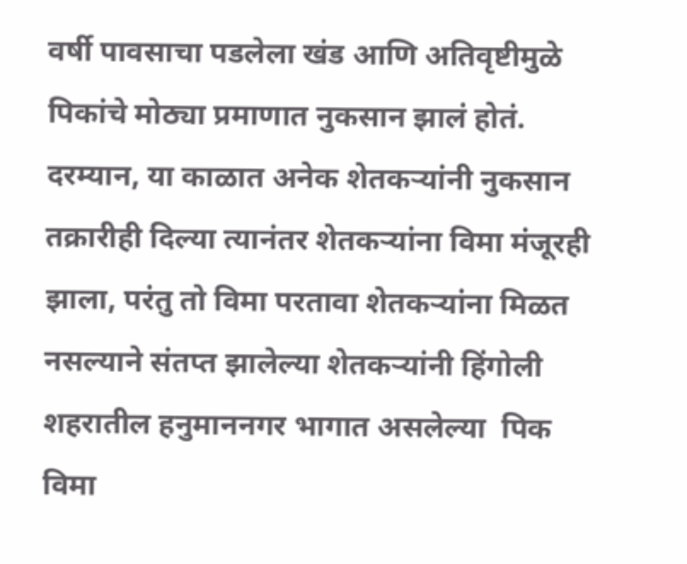वर्षी पावसाचा पडलेला खंड आणि अतिवृष्टीमुळे पिकांचे मोठ्या प्रमाणात नुकसान झालं होतं. दरम्यान, या काळात अनेक शेतकऱ्यांनी नुकसान तक्रारीही दिल्या त्यानंतर शेतकऱ्यांना विमा मंजूरही झाला, परंतु तो विमा परतावा शेतकऱ्यांना मिळत नसल्याने संतप्त झालेल्या शेतकऱ्यांनी हिंगोली शहरातील हनुमाननगर भागात असलेल्या  पिक विमा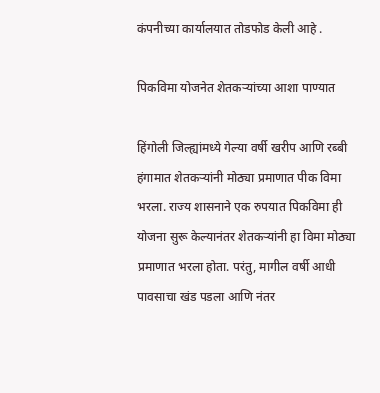कंपनीच्या कार्यालयात तोडफोड केली आहे .

पिकविमा योजनेत शेतकऱ्यांच्या आशा पाण्यात

हिंगोली जिल्ह्यांमध्ये गेल्या वर्षी खरीप आणि रब्बी हंगामात शेतकऱ्यांनी मोठ्या प्रमाणात पीक विमा भरला. राज्य शासनाने एक रुपयात पिकविमा ही योजना सुरू केल्यानंतर शेतकऱ्यांनी हा विमा मोठ्या प्रमाणात भरला होता. परंतु, मागील वर्षी आधी पावसाचा खंड पडला आणि नंतर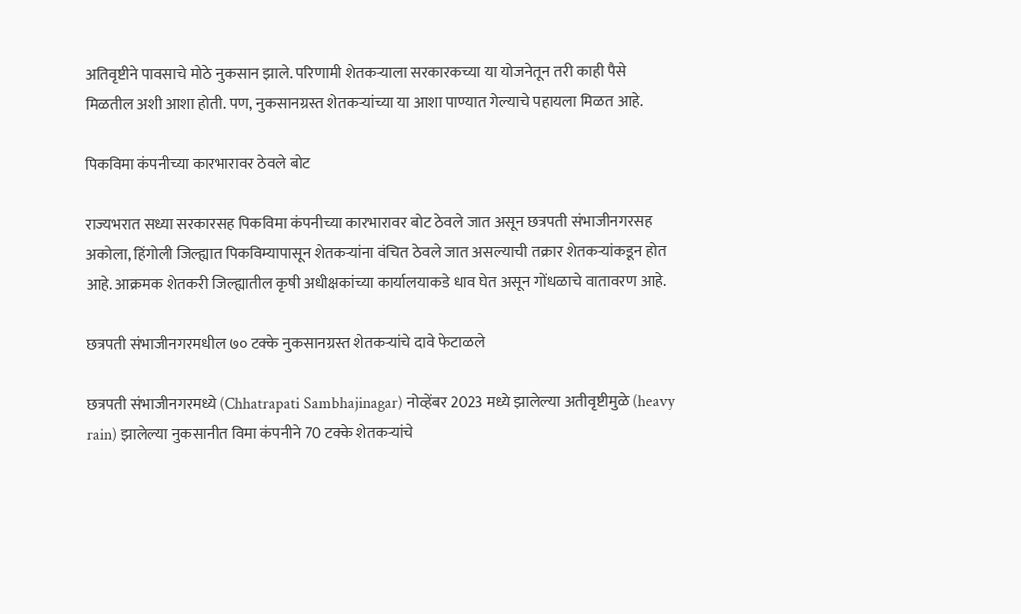अतिवृष्टीने पावसाचे मोठे नुकसान झाले. परिणामी शेतकऱ्याला सरकारकच्या या योजनेतून तरी काही पैसे मिळतील अशी आशा होती. पण, नुकसानग्रस्त शेतकऱ्यांच्या या आशा पाण्यात गेल्याचे पहायला मिळत आहे.

पिकविमा कंपनीच्या कारभारावर ठेवले बोट

राज्यभरात सध्या सरकारसह पिकविमा कंपनीच्या कारभारावर बोट ठेवले जात असून छत्रपती संभाजीनगरसह अकोला, हिंगोली जिल्ह्यात पिकविम्यापासून शेतकऱ्यांना वंचित ठेवले जात असल्याची तक्रार शेतकऱ्यांकडून होत आहे. आक्रमक शेतकरी जिल्ह्यातील कृषी अधीक्षकांच्या कार्यालयाकडे धाव घेत असून गोंधळाचे वातावरण आहे.

छत्रपती संभाजीनगरमधील ७० टक्के नुकसानग्रस्त शेतकऱ्यांचे दावे फेटाळले

छत्रपती संभाजीनगरमध्ये (Chhatrapati Sambhajinagar) नोव्हेंबर 2023 मध्ये झालेल्या अतीवृष्टीमुळे (heavy rain) झालेल्या नुकसानीत विमा कंपनीने 70 टक्के शेतकऱ्यांचे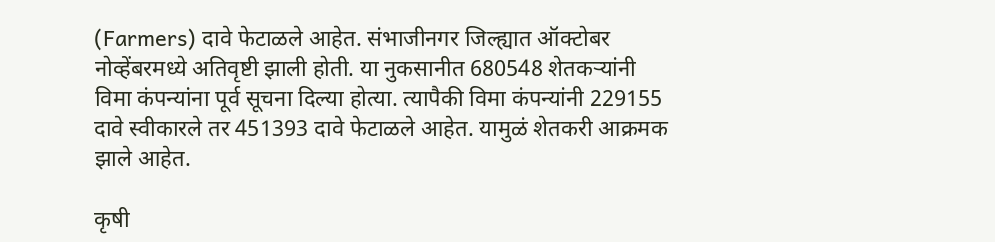(Farmers) दावे फेटाळले आहेत. संभाजीनगर जिल्ह्यात ऑक्टोबर नोव्हेंबरमध्ये अतिवृष्टी झाली होती. या नुकसानीत 680548 शेतकऱ्यांनी विमा कंपन्यांना पूर्व सूचना दिल्या होत्या. त्यापैकी विमा कंपन्यांनी 229155 दावे स्वीकारले तर 451393 दावे फेटाळले आहेत. यामुळं शेतकरी आक्रमक झाले आहेत.

कृषी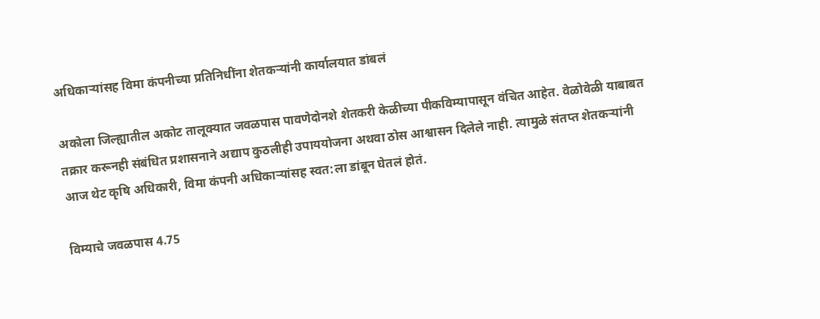अधिकार्‍यांसह विमा कंपनीच्या प्रतिनिधींना शेतकऱ्यांनी कार्यालयात डांबलं

अकोला जिल्ह्यातील अकोट तालूक्यात जवळपास पावणेदोनशे शेतकरी केळीच्या पीकविम्यापासून वंचित आहेत. वेळोवेळी याबाबत तक्रार करूनही संबंधित प्रशासनाने अद्याप कुठलीही उपाययोजना अथवा ठोस आश्वासन दिलेले नाही. त्यामुळे संतप्त शेतकऱ्यांनी आज थेट कृषि अधिकारी, विमा कंपनी अधिकार्‍यांसह स्वत:ला डांबून घेतलं होतं.

विम्याचे जवळपास 4.75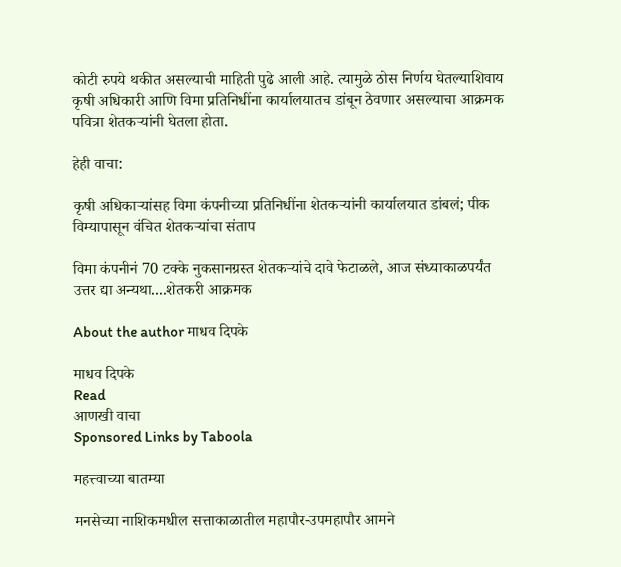कोटी रुपये थकीत असल्याची माहिती पुढे आली आहे. त्यामुळे ठोस निर्णय घेतल्याशिवाय कृषी अधिकारी आणि विमा प्रतिनिधींना कार्यालयातच डांबून ठेवणार असल्याचा आक्रमक पवित्रा शेतकऱ्यांनी घेतला होता.

हेही वाचा:

कृषी अधिकार्‍यांसह विमा कंपनीच्या प्रतिनिधींना शेतकऱ्यांनी कार्यालयात डांबलं; पीक विम्यापासून वंचित शेतकऱ्यांचा संताप

विमा कंपनीनं 70 टक्के नुकसानग्रस्त शेतकऱ्यांचे दावे फेटाळले, आज संध्याकाळपर्यंत उत्तर द्या अन्यथा....शेतकरी आक्रमक

About the author माधव दिपके

माधव दिपके
Read
आणखी वाचा
Sponsored Links by Taboola

महत्त्वाच्या बातम्या

मनसेच्या नाशिकमधील सत्ताकाळातील महापौर-उपमहापौर आमने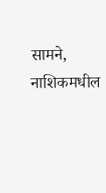सामने, नाशिकमधील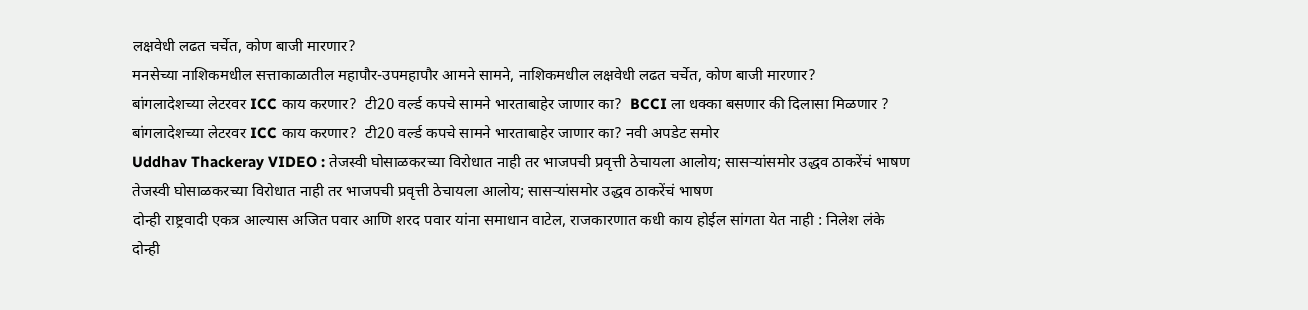लक्षवेधी लढत चर्चेत, कोण बाजी मारणार?
मनसेच्या नाशिकमधील सत्ताकाळातील महापौर-उपमहापौर आमने सामने, नाशिकमधील लक्षवेधी लढत चर्चेत, कोण बाजी मारणार?
बांगलादेशच्या लेटरवर ICC काय करणार?  टी20 वर्ल्ड कपचे सामने भारताबाहेर जाणार का?  BCCI ला धक्का बसणार की दिलासा मिळणार ?
बांगलादेशच्या लेटरवर ICC काय करणार?  टी20 वर्ल्ड कपचे सामने भारताबाहेर जाणार का? नवी अपडेट समोर
Uddhav Thackeray VIDEO : तेजस्वी घोसाळकरच्या विरोधात नाही तर भाजपची प्रवृत्ती ठेचायला आलोय; सासऱ्यांसमोर उद्धव ठाकरेंचं भाषण
तेजस्वी घोसाळकरच्या विरोधात नाही तर भाजपची प्रवृत्ती ठेचायला आलोय; सासऱ्यांसमोर उद्धव ठाकरेंचं भाषण
दोन्ही राष्ट्रवादी एकत्र आल्यास अजित पवार आणि शरद पवार यांना समाधान वाटेल, राजकारणात कधी काय होईल सांगता येत नाही : निलेश लंके
दोन्ही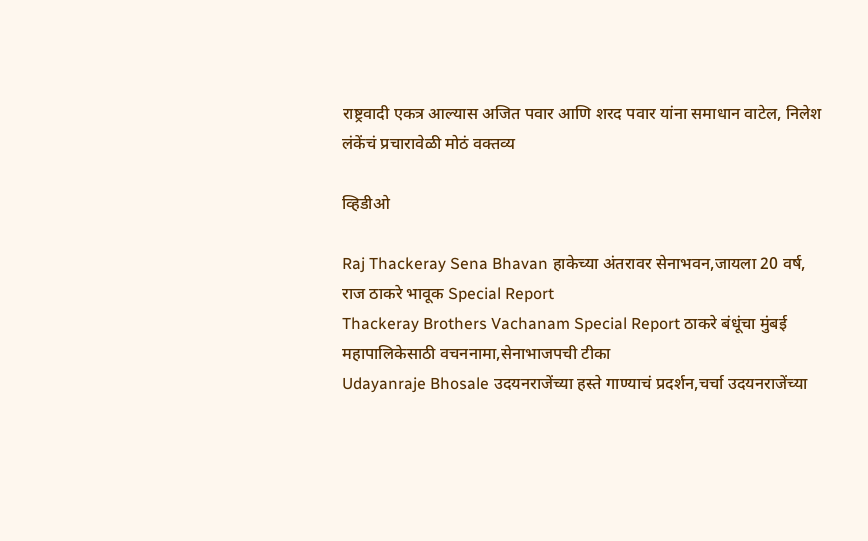राष्ट्रवादी एकत्र आल्यास अजित पवार आणि शरद पवार यांना समाधान वाटेल, निलेश लंकेंचं प्रचारावेळी मोठं वक्तव्य

व्हिडीओ

Raj Thackeray Sena Bhavan हाकेच्या अंतरावर सेनाभवन,जायला 20 वर्ष, राज ठाकरे भावूक Special Report
Thackeray Brothers Vachanam Special Report ठाकरे बंधूंचा मुंबई महापालिकेसाठी वचननामा,सेनाभाजपची टीका
Udayanraje Bhosale उदयनराजेंच्या हस्ते गाण्याचं प्रदर्शन,चर्चा उदयनराजेंच्या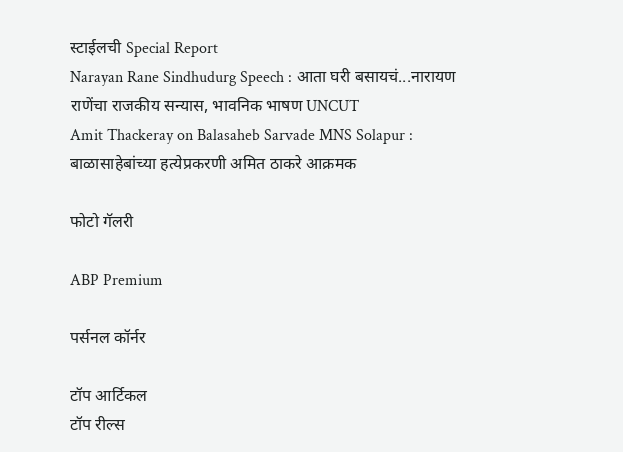स्टाईलची Special Report
Narayan Rane Sindhudurg Speech : आता घरी बसायचं...नारायण राणेंचा राजकीय सन्यास, भावनिक भाषण UNCUT
Amit Thackeray on Balasaheb Sarvade MNS Solapur : बाळासाहेबांच्या हत्येप्रकरणी अमित ठाकरे आक्रमक

फोटो गॅलरी

ABP Premium

पर्सनल कॉर्नर

टॉप आर्टिकल
टॉप रील्स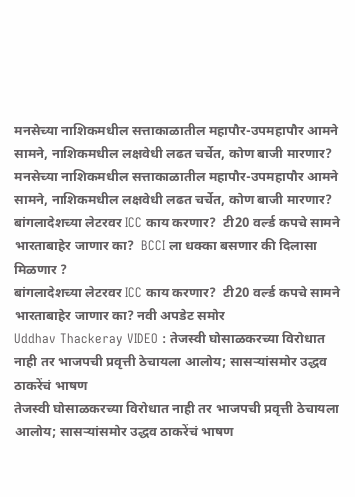मनसेच्या नाशिकमधील सत्ताकाळातील महापौर-उपमहापौर आमने सामने, नाशिकमधील लक्षवेधी लढत चर्चेत, कोण बाजी मारणार?
मनसेच्या नाशिकमधील सत्ताकाळातील महापौर-उपमहापौर आमने सामने, नाशिकमधील लक्षवेधी लढत चर्चेत, कोण बाजी मारणार?
बांगलादेशच्या लेटरवर ICC काय करणार?  टी20 वर्ल्ड कपचे सामने भारताबाहेर जाणार का?  BCCI ला धक्का बसणार की दिलासा मिळणार ?
बांगलादेशच्या लेटरवर ICC काय करणार?  टी20 वर्ल्ड कपचे सामने भारताबाहेर जाणार का? नवी अपडेट समोर
Uddhav Thackeray VIDEO : तेजस्वी घोसाळकरच्या विरोधात नाही तर भाजपची प्रवृत्ती ठेचायला आलोय; सासऱ्यांसमोर उद्धव ठाकरेंचं भाषण
तेजस्वी घोसाळकरच्या विरोधात नाही तर भाजपची प्रवृत्ती ठेचायला आलोय; सासऱ्यांसमोर उद्धव ठाकरेंचं भाषण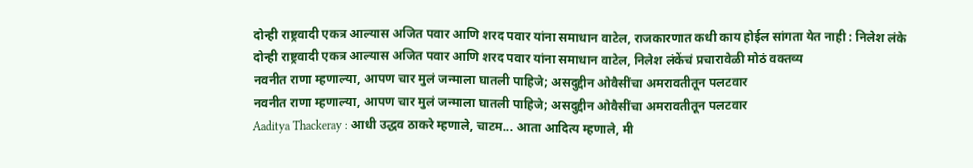दोन्ही राष्ट्रवादी एकत्र आल्यास अजित पवार आणि शरद पवार यांना समाधान वाटेल, राजकारणात कधी काय होईल सांगता येत नाही : निलेश लंके
दोन्ही राष्ट्रवादी एकत्र आल्यास अजित पवार आणि शरद पवार यांना समाधान वाटेल, निलेश लंकेंचं प्रचारावेळी मोठं वक्तव्य
नवनीत राणा म्हणाल्या, आपण चार मुलं जन्माला घातली पाहिजे; असदुद्दीन ओवैसींचा अमरावतीतून पलटवार
नवनीत राणा म्हणाल्या, आपण चार मुलं जन्माला घातली पाहिजे; असदुद्दीन ओवैसींचा अमरावतीतून पलटवार
Aaditya Thackeray : आधी उद्धव ठाकरे म्हणाले, चाटम... आता आदित्य म्हणाले, मी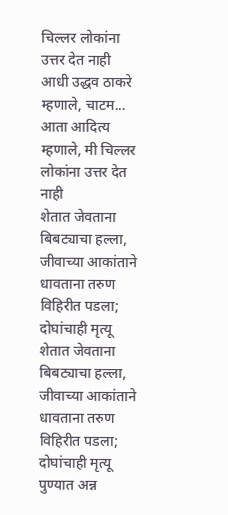चिल्लर लोकांना उत्तर देत नाही
आधी उद्धव ठाकरे म्हणाले, चाटम... आता आदित्य म्हणाले, मी चिल्लर लोकांना उत्तर देत नाही
शेतात जेवताना बिबट्याचा हल्ला, जीवाच्या आकांताने धावताना तरुण विहिरीत पडला; दोघांचाही मृत्यू
शेतात जेवताना बिबट्याचा हल्ला, जीवाच्या आकांताने धावताना तरुण विहिरीत पडला; दोघांचाही मृत्यू
पुण्यात अन्न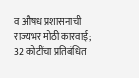व औषध प्रशासनाची राज्यभर मोठी कारवाई; 32 कोटींचा प्रतिबंधित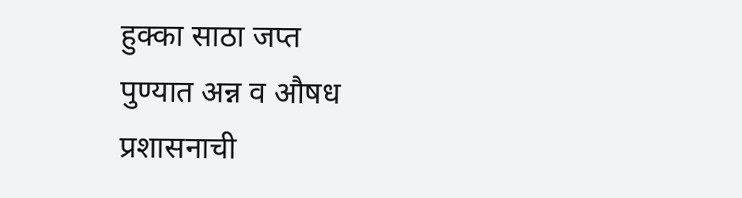हुक्का साठा जप्त
पुण्यात अन्न व औषध प्रशासनाची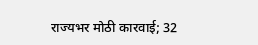राज्यभर मोठी कारवाई; 32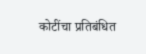कोटींचा प्रतिबंधित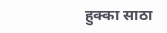हुक्का साठा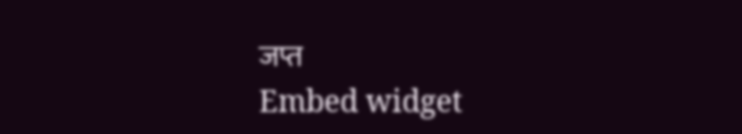जप्त
Embed widget